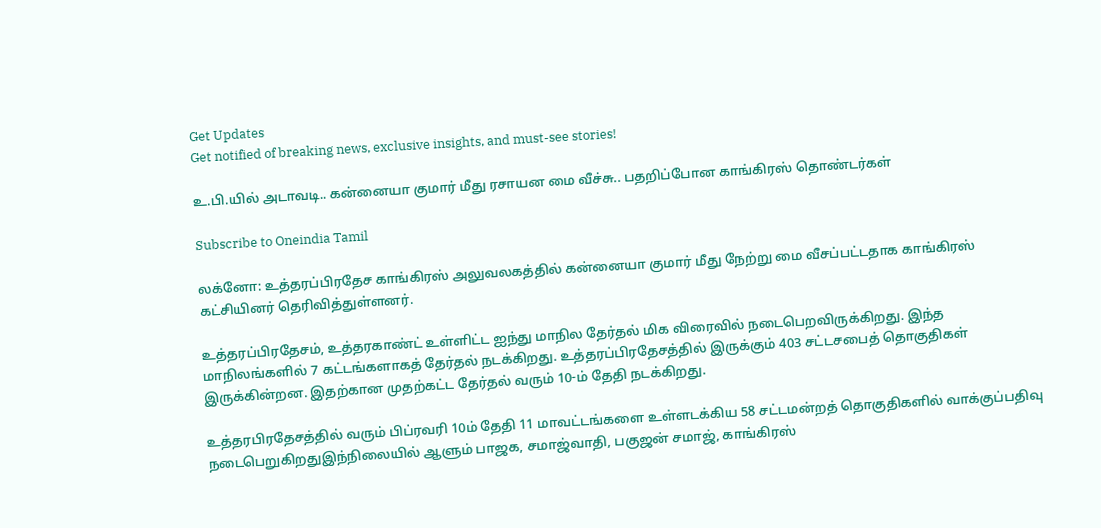Get Updates
Get notified of breaking news, exclusive insights, and must-see stories!

உ.பி.யில் அடாவடி.. கன்னையா குமார் மீது ரசாயன மை வீச்சு.. பதறிப்போன காங்கிரஸ் தொண்டர்கள்

Subscribe to Oneindia Tamil

லக்னோ: உத்தரப்பிரதேச காங்கிரஸ் அலுவலகத்தில் கன்னையா குமார் மீது நேற்று மை வீசப்பட்டதாக காங்கிரஸ் கட்சியினர் தெரிவித்துள்ளனர்.

உத்தரப்பிரதேசம், உத்தரகாண்ட் உள்ளிட்ட ஐந்து மாநில தேர்தல் மிக விரைவில் நடைபெறவிருக்கிறது. இந்த மாநிலங்களில் 7 கட்டங்களாகத் தேர்தல் நடக்கிறது. உத்தரப்பிரதேசத்தில் இருக்கும் 403 சட்டசபைத் தொகுதிகள் இருக்கின்றன. இதற்கான முதற்கட்ட தேர்தல் வரும் 10-ம் தேதி நடக்கிறது.

உத்தரபிரதேசத்தில் வரும் பிப்ரவரி 10ம் தேதி 11 மாவட்டங்களை உள்ளடக்கிய 58 சட்டமன்றத் தொகுதிகளில் வாக்குப்பதிவு நடைபெறுகிறதுஇந்நிலையில் ஆளும் பாஜக, சமாஜ்வாதி, பகுஜன் சமாஜ், காங்கிரஸ்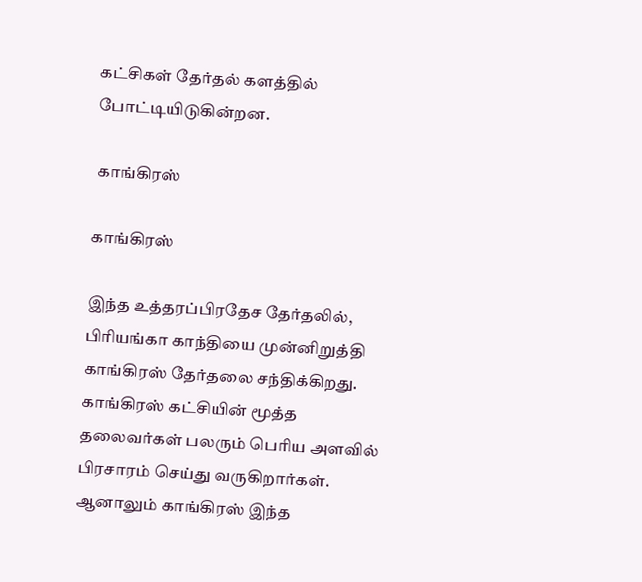கட்சிகள் தேர்தல் களத்தில் போட்டியிடுகின்றன.

 காங்கிரஸ்

காங்கிரஸ்

இந்த உத்தரப்பிரதேச தேர்தலில், பிரியங்கா காந்தியை முன்னிறுத்தி காங்கிரஸ் தேர்தலை சந்திக்கிறது. காங்கிரஸ் கட்சியின் மூத்த தலைவர்கள் பலரும் பெரிய அளவில் பிரசாரம் செய்து வருகிறார்கள். ஆனாலும் காங்கிரஸ் இந்த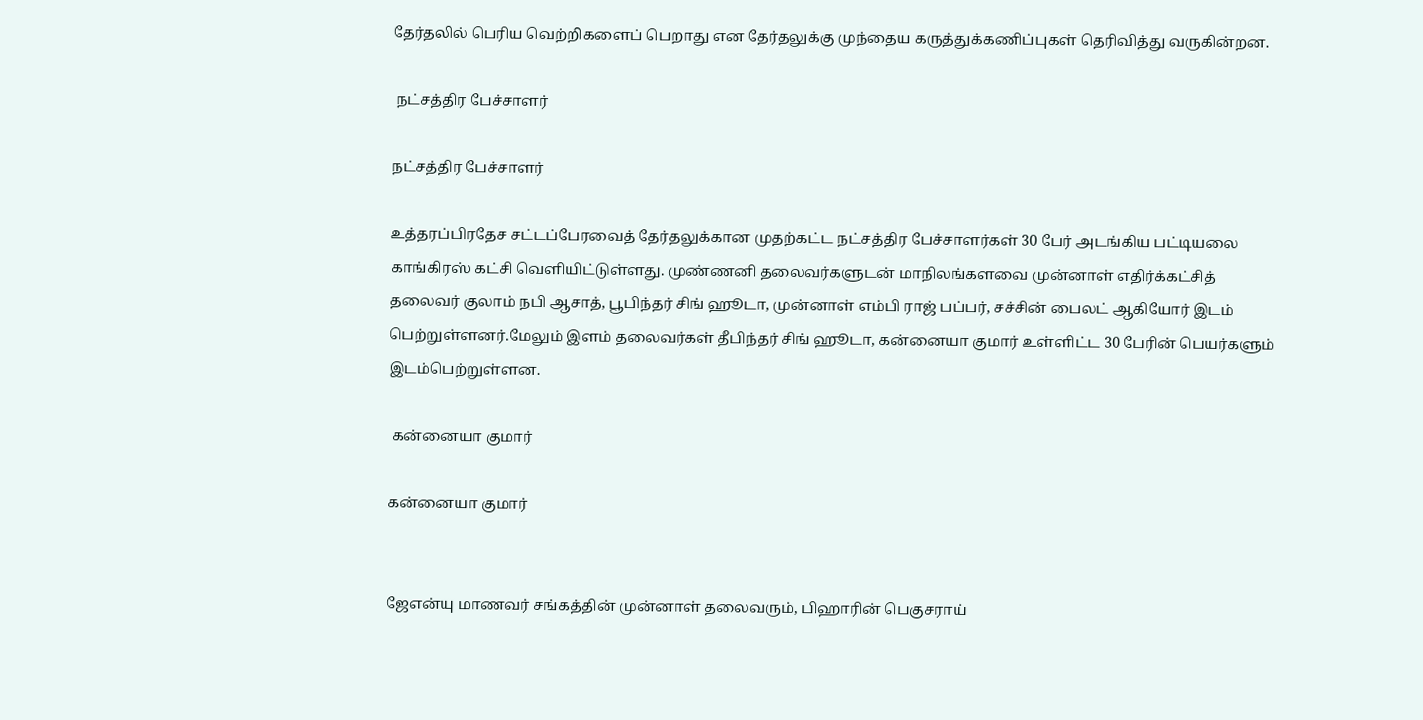தேர்தலில் பெரிய வெற்றிகளைப் பெறாது என தேர்தலுக்கு முந்தைய கருத்துக்கணிப்புகள் தெரிவித்து வருகின்றன.

 நட்சத்திர பேச்சாளர்

நட்சத்திர பேச்சாளர்

உத்தரப்பிரதேச சட்டப்பேரவைத் தேர்தலுக்கான முதற்கட்ட நட்சத்திர பேச்சாளர்கள் 30 பேர் அடங்கிய பட்டியலை காங்கிரஸ் கட்சி வெளியிட்டுள்ளது. முண்ணனி தலைவர்களுடன் மாநிலங்களவை முன்னாள் எதிர்க்கட்சித் தலைவர் குலாம் நபி ஆசாத், பூபிந்தர் சிங் ஹூடா, முன்னாள் எம்பி ராஜ் பப்பர், சச்சின் பைலட் ஆகியோர் இடம் பெற்றுள்ளனர்.மேலும் இளம் தலைவர்கள் தீபிந்தர் சிங் ஹூடா, கன்னையா குமார் உள்ளிட்ட 30 பேரின் பெயர்களும் இடம்பெற்றுள்ளன.

 கன்னையா குமார்

கன்னையா குமார்


ஜேஎன்யு மாணவர் சங்கத்தின் முன்னாள் தலைவரும், பிஹாரின் பெகுசராய்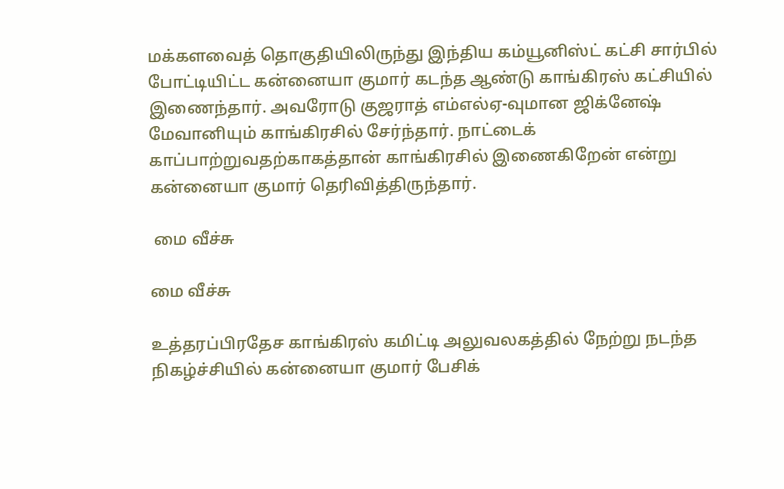மக்களவைத் தொகுதியிலிருந்து இந்திய கம்யூனிஸ்ட் கட்சி சார்பில் போட்டியிட்ட கன்னையா குமார் கடந்த ஆண்டு காங்கிரஸ் கட்சியில் இணைந்தார். அவரோடு குஜராத் எம்எல்ஏ-வுமான ஜிக்னேஷ் மேவானியும் காங்கிரசில் சேர்ந்தார். நாட்டைக் காப்பாற்றுவதற்காகத்தான் காங்கிரசில் இணைகிறேன் என்று கன்னையா குமார் தெரிவித்திருந்தார்.

 மை வீச்சு

மை வீச்சு

உத்தரப்பிரதேச காங்கிரஸ் கமிட்டி அலுவலகத்தில் நேற்று நடந்த நிகழ்ச்சியில் கன்னையா குமார் பேசிக்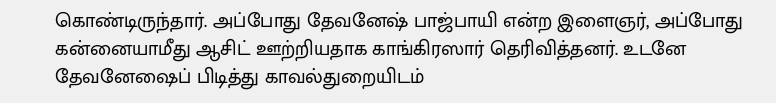கொண்டிருந்தார். அப்போது தேவனேஷ் பாஜ்பாயி என்ற இளைஞர், அப்போது கன்னையாமீது ஆசிட் ஊற்றியதாக காங்கிரஸார் தெரிவித்தனர். உடனே தேவனேஷைப் பிடித்து காவல்துறையிடம்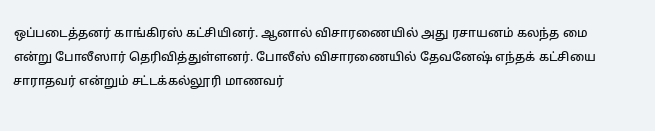ஒப்படைத்தனர் காங்கிரஸ் கட்சியினர். ஆனால் விசாரணையில் அது ரசாயனம் கலந்த மை என்று போலீஸார் தெரிவித்துள்ளனர். போலீஸ் விசாரணையில் தேவனேஷ் எந்தக் கட்சியை சாராதவர் என்றும் சட்டக்கல்லூரி மாணவர்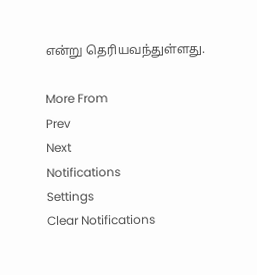என்று தெரியவந்துள்ளது.

More From
Prev
Next
Notifications
Settings
Clear Notifications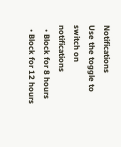Notifications
Use the toggle to switch on notifications
  • Block for 8 hours
  • Block for 12 hours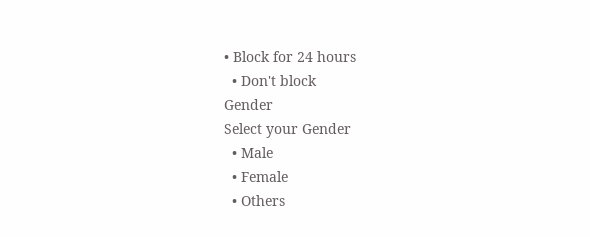• Block for 24 hours
  • Don't block
Gender
Select your Gender
  • Male
  • Female
  • Others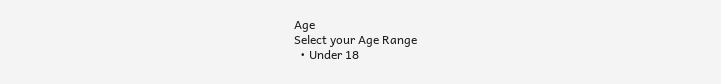Age
Select your Age Range
  • Under 18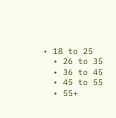• 18 to 25
  • 26 to 35
  • 36 to 45
  • 45 to 55
  • 55+